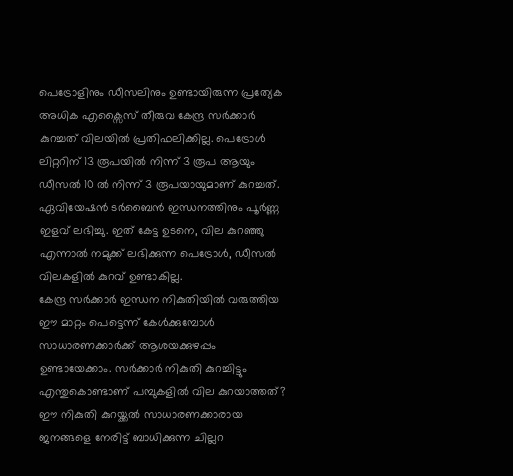പെട്രോളിനും ഡീസലിനും ഉണ്ടായിരുന്ന പ്രത്യേക അധിക എക്സൈസ് തീരുവ കേന്ദ്ര സർക്കാർ കുറച്ചത് വിലയിൽ പ്രതിഫലിക്കില്ല. പെട്രോൾ ലിറ്ററിന് 13 രൂപയിൽ നിന്ന് 3 രൂപ ആയും ഡീസൽ 10 ൽ നിന്ന് 3 രൂപയായുമാണ് കുറച്ചത്. ഏവിയേഷൻ ടർബൈൻ ഇന്ധനത്തിനും പൂർണ്ണ ഇളവ് ലഭിച്ചു. ഇത് കേട്ട ഉടനെ, വില കുറഞ്ഞു എന്നാൽ നമുക്ക് ലഭിക്കുന്ന പെട്രോൾ, ഡീസൽ വിലകളിൽ കുറവ് ഉണ്ടാകില്ല.
കേന്ദ്ര സർക്കാർ ഇന്ധന നികുതിയിൽ വരുത്തിയ ഈ മാറ്റം പെട്ടെന്ന് കേൾക്കുമ്പോൾ സാധാരണക്കാർക്ക് ആശയക്കുഴപ്പം ഉണ്ടായേക്കാം. സർക്കാർ നികുതി കുറച്ചിട്ടും എന്തുകൊണ്ടാണ് പമ്പുകളിൽ വില കുറയാത്തത്? ഈ നികുതി കുറയ്ക്കൽ സാധാരണക്കാരായ ജനങ്ങളെ നേരിട്ട് ബാധിക്കുന്ന ചില്ലറ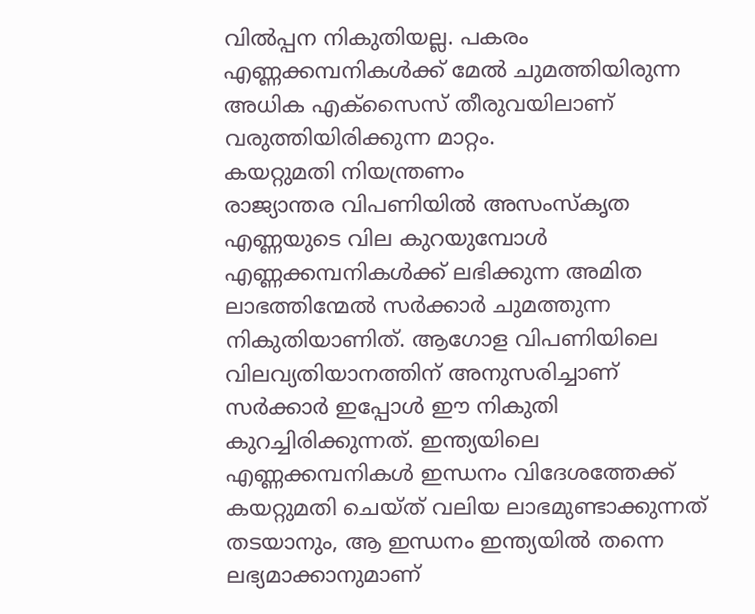വിൽപ്പന നികുതിയല്ല. പകരം എണ്ണക്കമ്പനികൾക്ക് മേൽ ചുമത്തിയിരുന്ന അധിക എക്സൈസ് തീരുവയിലാണ് വരുത്തിയിരിക്കുന്ന മാറ്റം.
കയറ്റുമതി നിയന്ത്രണം
രാജ്യാന്തര വിപണിയിൽ അസംസ്കൃത എണ്ണയുടെ വില കുറയുമ്പോൾ എണ്ണക്കമ്പനികൾക്ക് ലഭിക്കുന്ന അമിത ലാഭത്തിന്മേൽ സർക്കാർ ചുമത്തുന്ന നികുതിയാണിത്. ആഗോള വിപണിയിലെ വിലവ്യതിയാനത്തിന് അനുസരിച്ചാണ് സർക്കാർ ഇപ്പോൾ ഈ നികുതി കുറച്ചിരിക്കുന്നത്. ഇന്ത്യയിലെ എണ്ണക്കമ്പനികൾ ഇന്ധനം വിദേശത്തേക്ക് കയറ്റുമതി ചെയ്ത് വലിയ ലാഭമുണ്ടാക്കുന്നത് തടയാനും, ആ ഇന്ധനം ഇന്ത്യയിൽ തന്നെ ലഭ്യമാക്കാനുമാണ്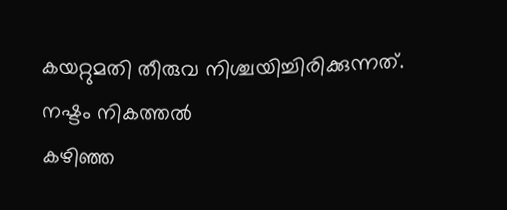കയറ്റുമതി തീരുവ നിശ്ചയിച്ചിരിക്കുന്നത്.
നഷ്ടം നികത്തൽ
കഴിഞ്ഞ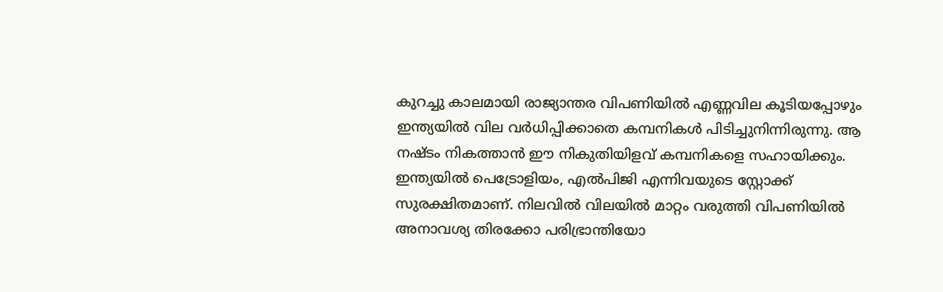കുറച്ചു കാലമായി രാജ്യാന്തര വിപണിയിൽ എണ്ണവില കൂടിയപ്പോഴും ഇന്ത്യയിൽ വില വർധിപ്പിക്കാതെ കമ്പനികൾ പിടിച്ചുനിന്നിരുന്നു. ആ നഷ്ടം നികത്താൻ ഈ നികുതിയിളവ് കമ്പനികളെ സഹായിക്കും. ഇന്ത്യയിൽ പെട്രോളിയം, എൽപിജി എന്നിവയുടെ സ്റ്റോക്ക് സുരക്ഷിതമാണ്. നിലവിൽ വിലയിൽ മാറ്റം വരുത്തി വിപണിയിൽ അനാവശ്യ തിരക്കോ പരിഭ്രാന്തിയോ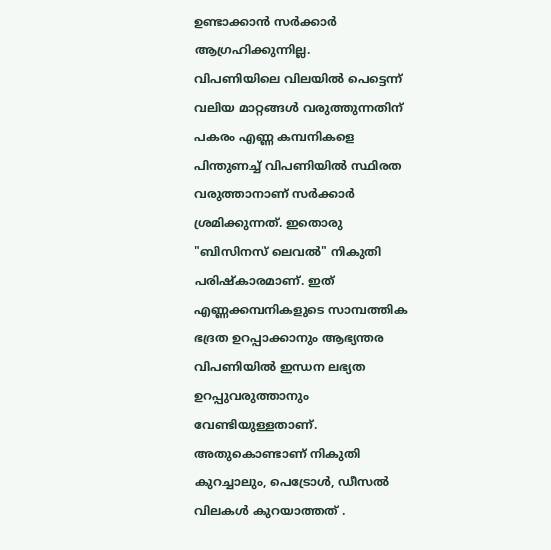ഉണ്ടാക്കാൻ സർക്കാർ ആഗ്രഹിക്കുന്നില്ല.
വിപണിയിലെ വിലയിൽ പെട്ടെന്ന് വലിയ മാറ്റങ്ങൾ വരുത്തുന്നതിന് പകരം എണ്ണ കമ്പനികളെ പിന്തുണച്ച് വിപണിയിൽ സ്ഥിരത വരുത്താനാണ് സർക്കാർ ശ്രമിക്കുന്നത്. ഇതൊരു "ബിസിനസ് ലെവൽ" നികുതി പരിഷ്കാരമാണ്. ഇത് എണ്ണക്കമ്പനികളുടെ സാമ്പത്തിക ഭദ്രത ഉറപ്പാക്കാനും ആഭ്യന്തര വിപണിയിൽ ഇന്ധന ലഭ്യത ഉറപ്പുവരുത്താനും വേണ്ടിയുള്ളതാണ്. അതുകൊണ്ടാണ് നികുതി കുറച്ചാലും, പെട്രോൾ, ഡീസൽ വിലകൾ കുറയാത്തത് .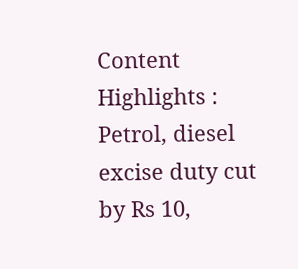Content Highlights : Petrol, diesel excise duty cut by Rs 10,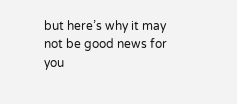but here’s why it may not be good news for you